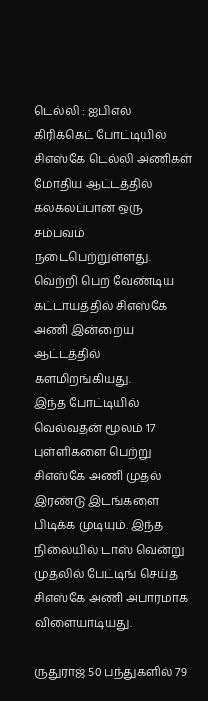டெல்லி : ஐபிஎல் கிரிக்கெட் போட்டியில் சிஎஸ்கே டெல்லி அணிகள் மோதிய ஆட்டத்தில் கலகலப்பான ஒரு சம்பவம் நடைபெற்றுள்ளது. வெற்றி பெற வேண்டிய கட்டாயத்தில் சிஎஸ்கே அணி இன்றைய ஆட்டத்தில் களமிறங்கியது.
இந்த போட்டியில் வெல்வதன் மூலம் 17 புள்ளிகளை பெற்று சிஎஸ்கே அணி முதல் இரண்டு இடங்களை பிடிக்க முடியும். இந்த நிலையில் டாஸ் வென்று முதலில் பேட்டிங் செய்த சிஎஸ்கே அணி அபாரமாக விளையாடியது.

ருதுராஜ் 50 பந்துகளில் 79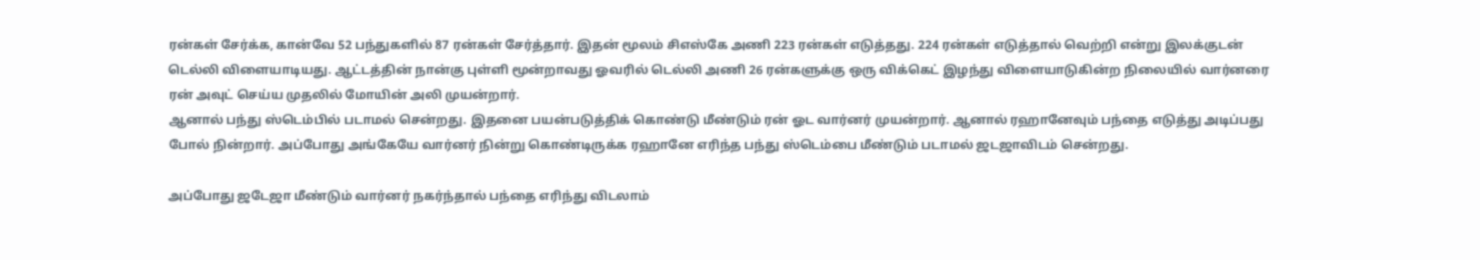ரன்கள் சேர்க்க, கான்வே 52 பந்துகளில் 87 ரன்கள் சேர்த்தார். இதன் மூலம் சிஎஸ்கே அணி 223 ரன்கள் எடுத்தது. 224 ரன்கள் எடுத்தால் வெற்றி என்று இலக்குடன் டெல்லி விளையாடியது. ஆட்டத்தின் நான்கு புள்ளி மூன்றாவது ஓவரில் டெல்லி அணி 26 ரன்களுக்கு ஒரு விக்கெட் இழந்து விளையாடுகின்ற நிலையில் வார்னரை ரன் அவுட் செய்ய முதலில் மோயின் அலி முயன்றார்.
ஆனால் பந்து ஸ்டெம்பில் படாமல் சென்றது. இதனை பயன்படுத்திக் கொண்டு மீண்டும் ரன் ஓட வார்னர் முயன்றார். ஆனால் ரஹானேவும் பந்தை எடுத்து அடிப்பது போல் நின்றார். அப்போது அங்கேயே வார்னர் நின்று கொண்டிருக்க ரஹானே எரிந்த பந்து ஸ்டெம்பை மீண்டும் படாமல் ஜடஜாவிடம் சென்றது.

அப்போது ஜடேஜா மீண்டும் வார்னர் நகர்ந்தால் பந்தை எரிந்து விடலாம்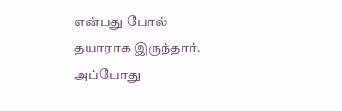என்பது போல் தயாராக இருந்தார். அப்போது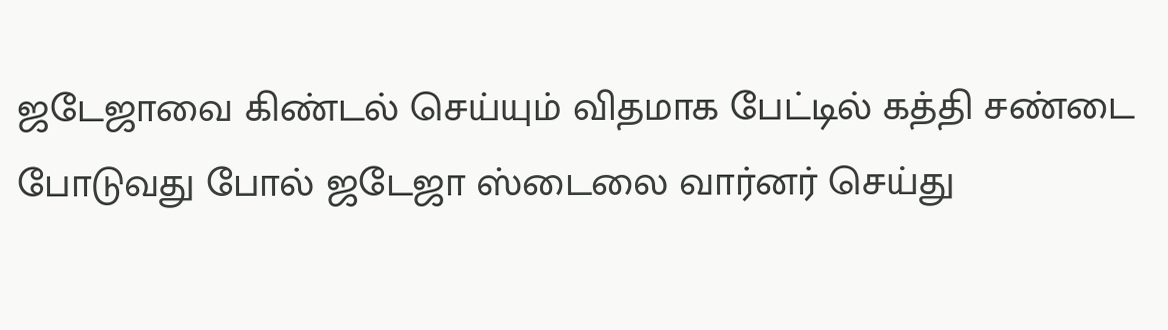ஜடேஜாவை கிண்டல் செய்யும் விதமாக பேட்டில் கத்தி சண்டை போடுவது போல் ஜடேஜா ஸ்டைலை வார்னர் செய்து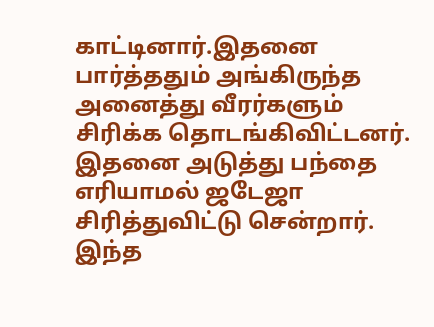காட்டினார்.இதனை பார்த்ததும் அங்கிருந்த அனைத்து வீரர்களும் சிரிக்க தொடங்கிவிட்டனர். இதனை அடுத்து பந்தை எரியாமல் ஜடேஜா சிரித்துவிட்டு சென்றார். இந்த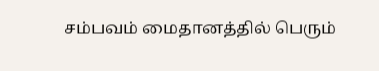சம்பவம் மைதானத்தில் பெரும்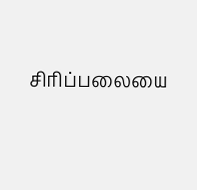சிரிப்பலையை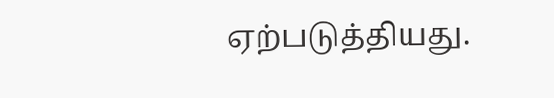ஏற்படுத்தியது.